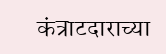कंत्राटदाराच्या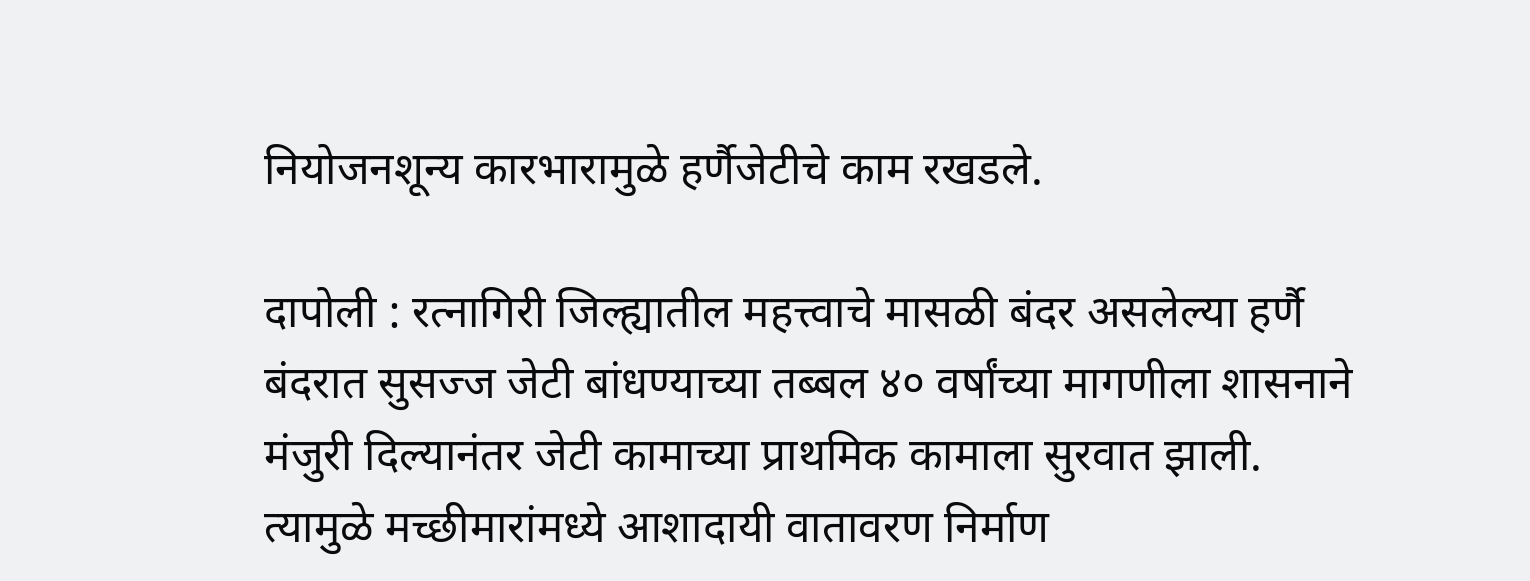नियोजनशून्य कारभारामुळे हर्णैजेटीचे काम रखडले.

दापोली : रत्नागिरी जिल्ह्यातील महत्त्वाचे मासळी बंदर असलेल्या हर्णै बंदरात सुसज्ज जेटी बांधण्याच्या तब्बल ४० वर्षांच्या मागणीला शासनाने मंजुरी दिल्यानंतर जेटी कामाच्या प्राथमिक कामाला सुरवात झाली. त्यामुळे मच्छीमारांमध्ये आशादायी वातावरण निर्माण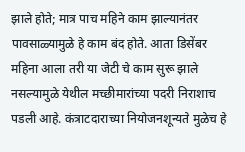झाले होते; मात्र पाच महिने काम झाल्यानंतर पावसाळ्यामुळे हे काम बंद होते. आता डिसेंबर महिना आला तरी या जेटी चे काम सुरू झाले नसल्यामुळे येथील मच्छीमारांच्या पदरी निराशाच पडली आहे. कंत्राटदाराच्या नियोजनशून्यते मुळेच हे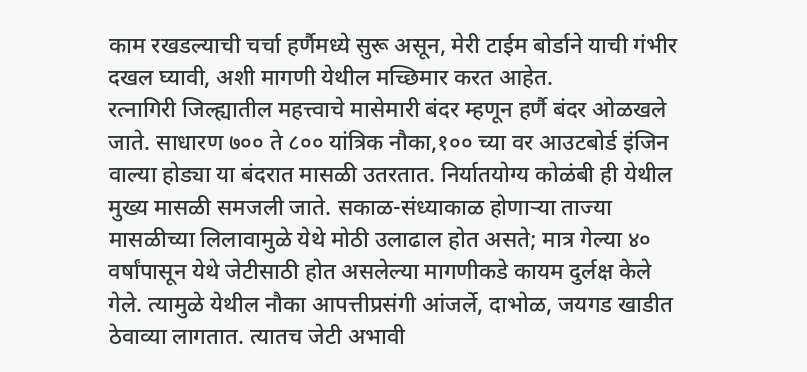काम रखडल्याची चर्चा हर्णैमध्ये सुरू असून, मेरी टाईम बोर्डाने याची गंभीर दखल घ्यावी, अशी मागणी येथील मच्छिमार करत आहेत.
रत्नागिरी जिल्ह्यातील महत्त्वाचे मासेमारी बंदर म्हणून हर्णै बंदर ओळखले जाते. साधारण ७०० ते ८०० यांत्रिक नौका,१०० च्या वर आउटबोर्ड इंजिन वाल्या होड्या या बंदरात मासळी उतरतात. निर्यातयोग्य कोळंबी ही येथील मुख्य मासळी समजली जाते. सकाळ-संध्याकाळ होणाऱ्या ताज्या मासळीच्या लिलावामुळे येथे मोठी उलाढाल होत असते; मात्र गेल्या ४० वर्षांपासून येथे जेटीसाठी होत असलेल्या मागणीकडे कायम दुर्लक्ष केले गेले. त्यामुळे येथील नौका आपत्तीप्रसंगी आंजर्ले, दाभोळ, जयगड खाडीत ठेवाव्या लागतात. त्यातच जेटी अभावी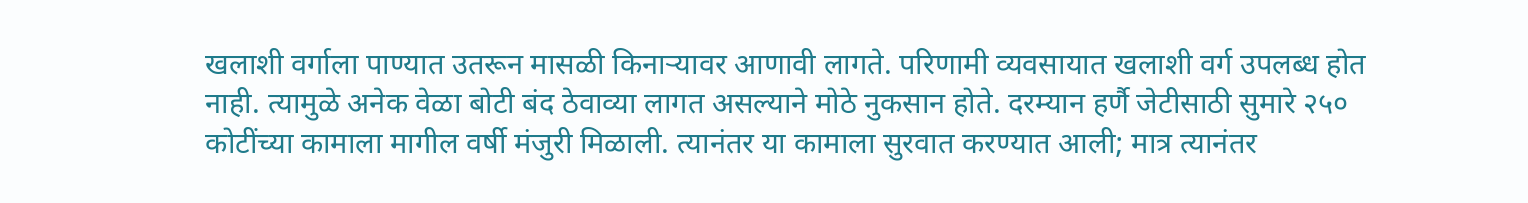खलाशी वर्गाला पाण्यात उतरून मासळी किनाऱ्यावर आणावी लागते. परिणामी व्यवसायात खलाशी वर्ग उपलब्ध होत नाही. त्यामुळे अनेक वेळा बोटी बंद ठेवाव्या लागत असल्याने मोठे नुकसान होते. दरम्यान हर्णै जेटीसाठी सुमारे २५० कोटींच्या कामाला मागील वर्षी मंजुरी मिळाली. त्यानंतर या कामाला सुरवात करण्यात आली; मात्र त्यानंतर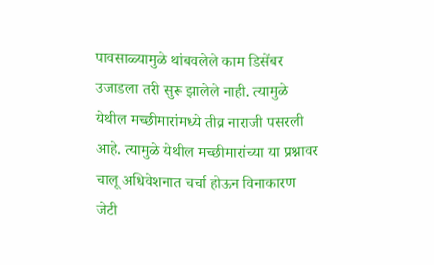पावसाळ्यामुळे थांबवलेले काम डिसेंबर उजाडला तरी सुरू झालेले नाही. त्यामुळे
येथील मच्छीमारांमध्ये तीव्र नाराजी पसरली आहे. त्यामुळे येथील मच्छीमारांच्या या प्रश्नावर चालू अधिवेशनात चर्चा होऊन विनाकारण जेटी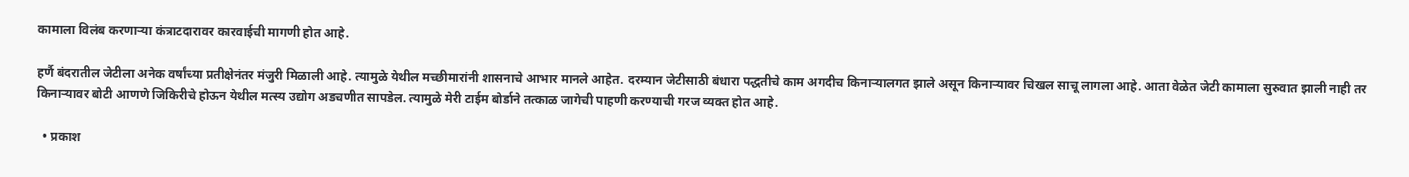कामाला विलंब करणाऱ्या कंत्राटदारावर कारवाईची मागणी होत आहे.

हर्णै बंदरातील जेटीला अनेक वर्षांच्या प्रतीक्षेनंतर मंजुरी मिळाली आहे. त्यामुळे येथील मच्छीमारांनी शासनाचे आभार मानले आहेत. दरम्यान जेटीसाठी बंधारा पद्धतीचे काम अगदीच किनाऱ्यालगत झाले असून किनाऱ्यावर चिखल साचू लागला आहे. आता वेळेत जेटी कामाला सुरुवात झाली नाही तर किनाऱ्यावर बोटी आणणे जिकिरीचे होऊन येथील मत्स्य उद्योग अडचणीत सापडेल. त्यामुळे मेरी टाईम बोर्डाने तत्काळ जागेची पाहणी करण्याची गरज व्यक्त होत आहे.

  • प्रकाश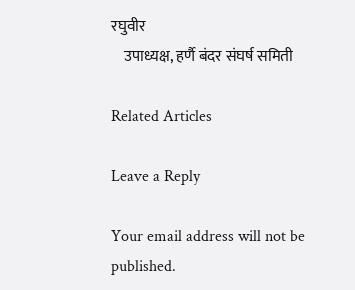रघुवीर
    उपाध्यक्ष, हर्णै बंदर संघर्ष समिती

Related Articles

Leave a Reply

Your email address will not be published.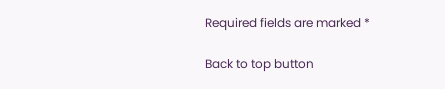Required fields are marked *

Back to top button